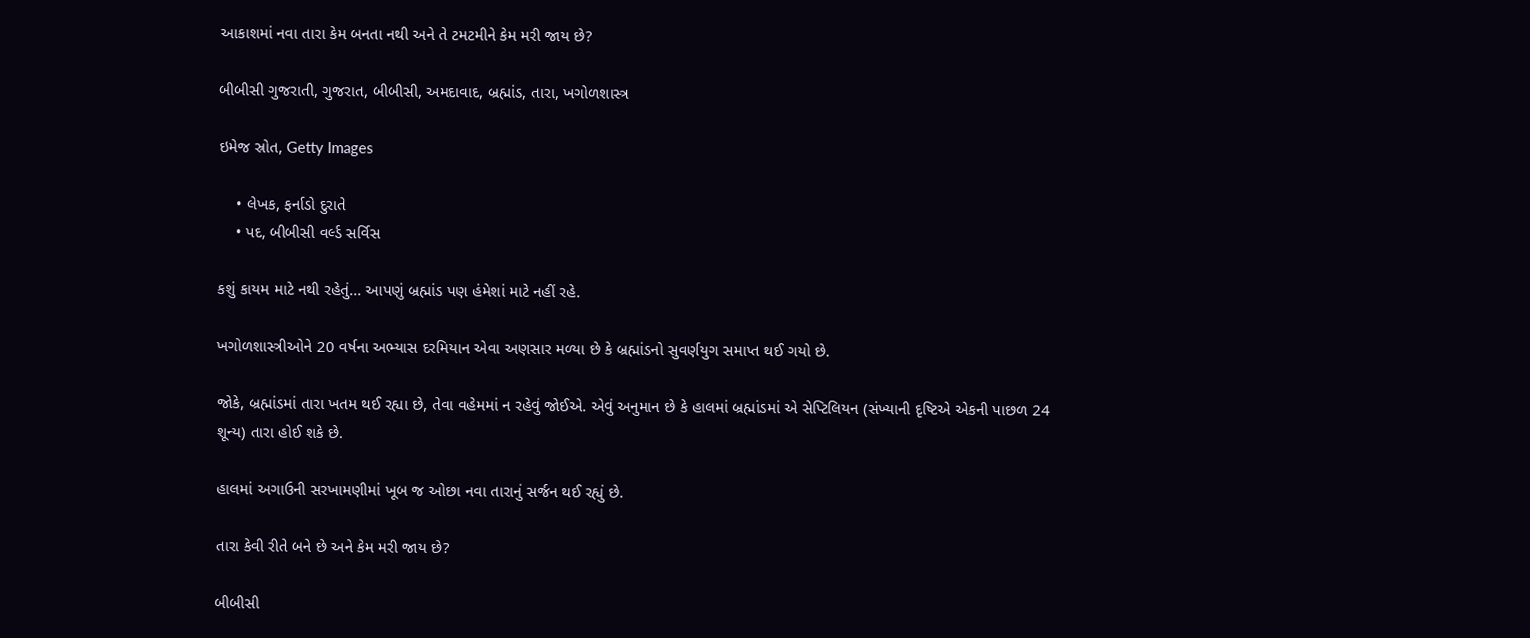આકાશમાં નવા તારા કેમ બનતા નથી અને તે ટમટમીને કેમ મરી જાય છે?

બીબીસી ગુજરાતી, ગુજરાત, બીબીસી, અમદાવાદ, બ્રહ્માંડ, તારા, ખગોળશાસ્ત્ર

ઇમેજ સ્રોત, Getty Images

    • લેખક, ફર્નાડો દુરાતે
    • પદ, બીબીસી વર્લ્ડ સર્વિસ

કશું કાયમ માટે નથી રહેતું... આપણું બ્રહ્માંડ પણ હંમેશાં માટે નહીં રહે.

ખગોળશાસ્ત્રીઓને 20 વર્ષના અભ્યાસ દરમિયાન એવા અણસાર મળ્યા છે કે બ્રહ્માંડનો સુવર્ણયુગ સમાપ્ત થઈ ગયો છે.

જોકે, બ્રહ્માંડમાં તારા ખતમ થઈ રહ્યા છે, તેવા વહેમમાં ન રહેવું જોઈએ. એવું અનુમાન છે કે હાલમાં બ્રહ્માંડમાં એ સેપ્ટિલિયન (સંખ્યાની દૃષ્ટિએ એકની પાછળ 24 શૂન્ય) તારા હોઈ શકે છે.

હાલમાં અગાઉની સરખામણીમાં ખૂબ જ ઓછા નવા તારાનું સર્જન થઈ રહ્યું છે.

તારા કેવી રીતે બને છે અને કેમ મરી જાય છે?

બીબીસી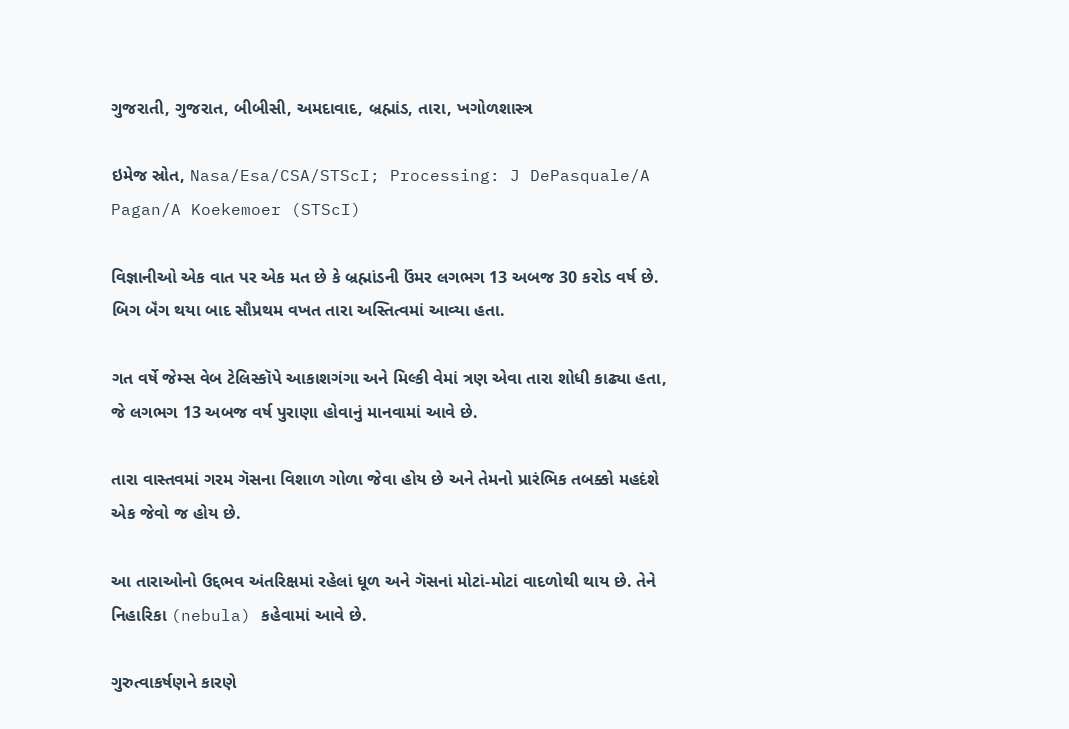ગુજરાતી, ગુજરાત, બીબીસી, અમદાવાદ, બ્રહ્માંડ, તારા, ખગોળશાસ્ત્ર

ઇમેજ સ્રોત, Nasa/Esa/CSA/STScI; Processing: J DePasquale/A Pagan/A Koekemoer (STScI)

વિજ્ઞાનીઓ એક વાત પર એક મત છે કે બ્રહ્માંડની ઉંમર લગભગ 13 અબજ 30 કરોડ વર્ષ છે. બિગ બૅંગ થયા બાદ સૌપ્રથમ વખત તારા અસ્તિત્વમાં આવ્યા હતા.

ગત વર્ષે જેમ્સ વેબ ટેલિસ્કૉપે આકાશગંગા અને મિલ્કી વેમાં ત્રણ એવા તારા શોધી કાઢ્યા હતા, જે લગભગ 13 અબજ વર્ષ પુરાણા હોવાનું માનવામાં આવે છે.

તારા વાસ્તવમાં ગરમ ગૅસના વિશાળ ગોળા જેવા હોય છે અને તેમનો પ્રારંભિક તબક્કો મહદંશે એક જેવો જ હોય છે.

આ તારાઓનો ઉદ્દભવ અંતરિક્ષમાં રહેલાં ધૂળ અને ગૅસનાં મોટાં-મોટાં વાદળોથી થાય છે. તેને નિહારિકા (nebula) કહેવામાં આવે છે.

ગુરુત્વાકર્ષણને કારણે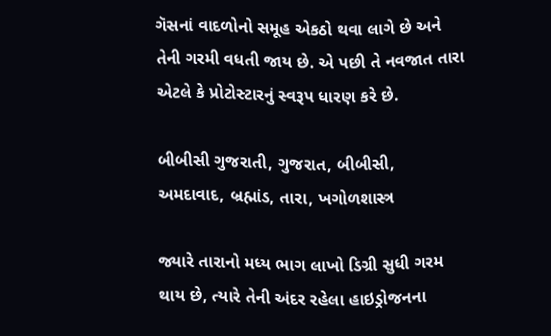ગૅસનાં વાદળોનો સમૂહ એકઠો થવા લાગે છે અને તેની ગરમી વધતી જાય છે. એ પછી તે નવજાત તારા એટલે કે પ્રોટોસ્ટારનું સ્વરૂપ ધારણ કરે છે.

બીબીસી ગુજરાતી, ગુજરાત, બીબીસી, અમદાવાદ, બ્રહ્માંડ, તારા, ખગોળશાસ્ત્ર

જ્યારે તારાનો મધ્ય ભાગ લાખો ડિગ્રી સુધી ગરમ થાય છે, ત્યારે તેની અંદર રહેલા હાઇડ્રોજનના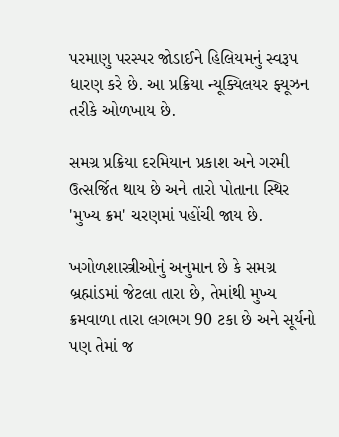પરમાણુ પરસ્પર જોડાઈને હિલિયમનું સ્વરૂપ ધારણ કરે છે. આ પ્રક્રિયા ન્યૂક્યિલયર ફ્યૂઝન તરીકે ઓળખાય છે.

સમગ્ર પ્રક્રિયા દરમિયાન પ્રકાશ અને ગરમી ઉત્સર્જિત થાય છે અને તારો પોતાના સ્થિર 'મુખ્ય ક્રમ' ચરણમાં પહોંચી જાય છે.

ખગોળશાસ્ત્રીઓનું અનુમાન છે કે સમગ્ર બ્રહ્માંડમાં જેટલા તારા છે, તેમાંથી મુખ્ય ક્રમવાળા તારા લગભગ 90 ટકા છે અને સૂર્યનો પણ તેમાં જ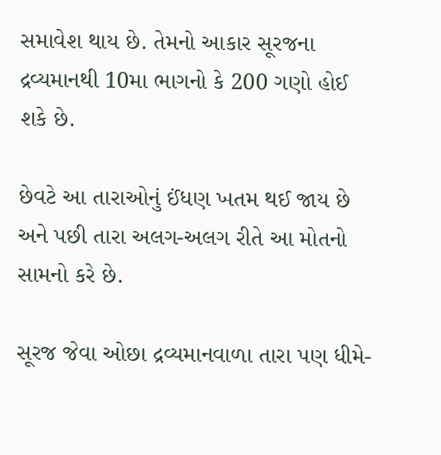સમાવેશ થાય છે. તેમનો આકાર સૂરજના દ્રવ્યમાનથી 10મા ભાગનો કે 200 ગણો હોઈ શકે છે.

છેવટે આ તારાઓનું ઈંધણ ખતમ થઈ જાય છે અને પછી તારા અલગ-અલગ રીતે આ મોતનો સામનો કરે છે.

સૂરજ જેવા ઓછા દ્રવ્યમાનવાળા તારા પણ ધીમે-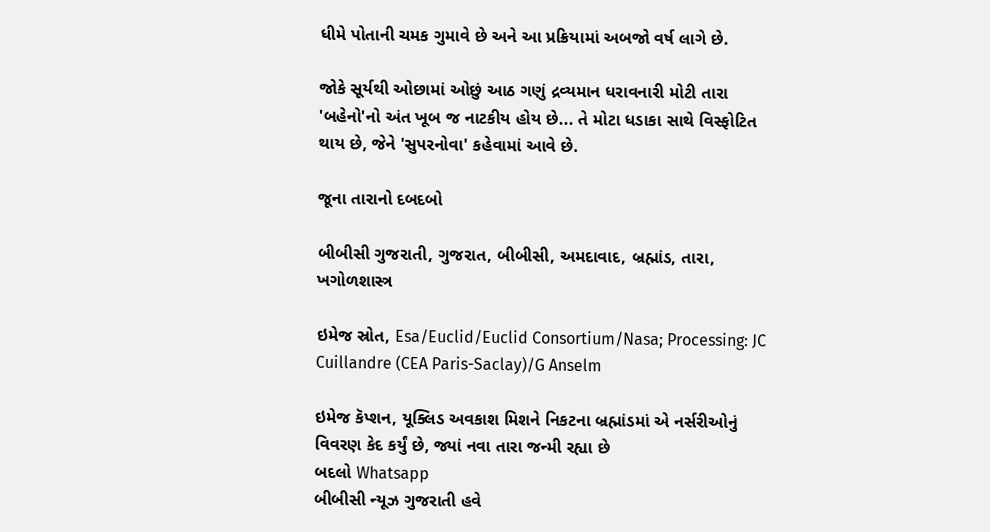ધીમે પોતાની ચમક ગુમાવે છે અને આ પ્રક્રિયામાં અબજો વર્ષ લાગે છે.

જોકે સૂર્યથી ઓછામાં ઓછું આઠ ગણું દ્રવ્યમાન ધરાવનારી મોટી તારા 'બહેનો'નો અંત ખૂબ જ નાટકીય હોય છે... તે મોટા ધડાકા સાથે વિસ્ફોટિત થાય છે, જેને 'સુપરનોવા' કહેવામાં આવે છે.

જૂના તારાનો દબદબો

બીબીસી ગુજરાતી, ગુજરાત, બીબીસી, અમદાવાદ, બ્રહ્માંડ, તારા, ખગોળશાસ્ત્ર

ઇમેજ સ્રોત, Esa/Euclid/Euclid Consortium/Nasa; Processing: JC Cuillandre (CEA Paris-Saclay)/G Anselm

ઇમેજ કૅપ્શન, યૂક્લિડ અવકાશ મિશને નિકટના બ્રહ્માંડમાં એ નર્સરીઓનું વિવરણ કેદ કર્યું છે, જ્યાં નવા તારા જન્મી રહ્યા છે
બદલો Whatsapp
બીબીસી ન્યૂઝ ગુજરાતી હવે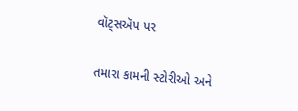વૉટ્સઍપ પર

તમારા કામની સ્ટોરીઓ અને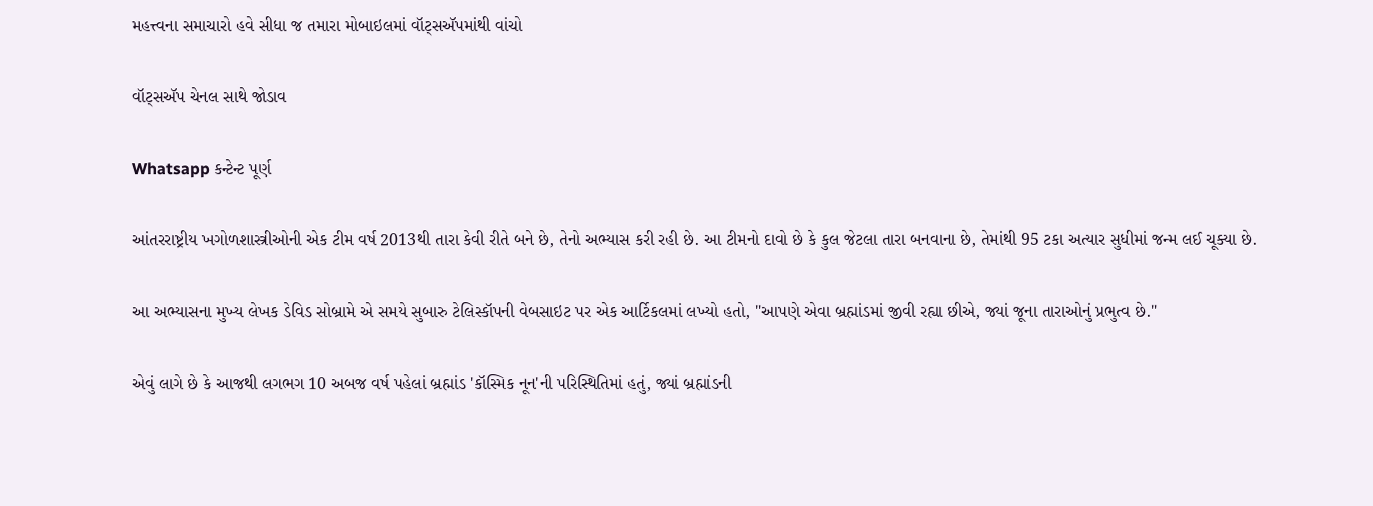મહત્ત્વના સમાચારો હવે સીધા જ તમારા મોબાઇલમાં વૉટ્સઍપમાંથી વાંચો

વૉટ્સઍપ ચેનલ સાથે જોડાવ

Whatsapp કન્ટેન્ટ પૂર્ણ

આંતરરાષ્ટ્રીય ખગોળશાસ્ત્રીઓની એક ટીમ વર્ષ 2013થી તારા કેવી રીતે બને છે, તેનો અભ્યાસ કરી રહી છે. આ ટીમનો દાવો છે કે કુલ જેટલા તારા બનવાના છે, તેમાંથી 95 ટકા અત્યાર સુધીમાં જન્મ લઈ ચૂક્યા છે.

આ અભ્યાસના મુખ્ય લેખક ડેવિડ સોબ્રામે એ સમયે સુબારુ ટેલિસ્કૉપની વેબસાઇટ પર એક આર્ટિકલમાં લખ્યો હતો, "આપણે એવા બ્રહ્માંડમાં જીવી રહ્યા છીએ, જ્યાં જૂના તારાઓનું પ્રભુત્વ છે."

એવું લાગે છે કે આજથી લગભગ 10 અબજ વર્ષ પહેલાં બ્રહ્માંડ 'કૉસ્મિક નૂન'ની પરિસ્થિતિમાં હતું, જ્યાં બ્રહ્માંડની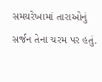સમયરેખામાં તારાઓનું સર્જન તેના ચરમ પર હતું.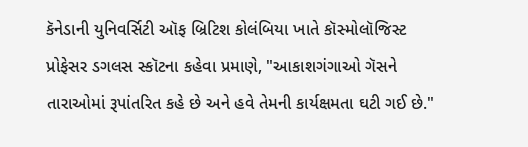કૅનેડાની યુનિવર્સિટી ઑફ બ્રિટિશ કોલંબિયા ખાતે કૉસ્મોલૉજિસ્ટ પ્રોફેસર ડગલસ સ્કૉટના કહેવા પ્રમાણે, "આકાશગંગાઓ ગૅસને તારાઓમાં રૂપાંતરિત કહે છે અને હવે તેમની કાર્યક્ષમતા ઘટી ગઈ છે."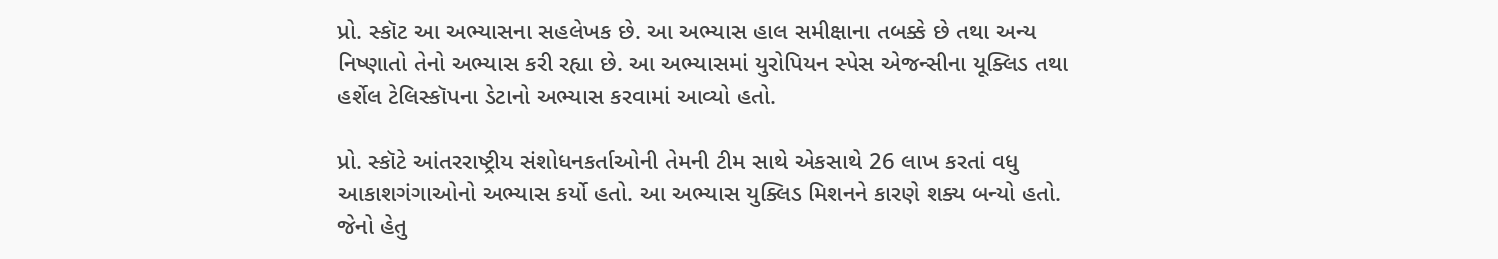પ્રો. સ્કૉટ આ અભ્યાસના સહલેખક છે. આ અભ્યાસ હાલ સમીક્ષાના તબક્કે છે તથા અન્ય નિષ્ણાતો તેનો અભ્યાસ કરી રહ્યા છે. આ અભ્યાસમાં યુરોપિયન સ્પેસ એજન્સીના યૂક્લિડ તથા હર્શેલ ટેલિસ્કૉપના ડેટાનો અભ્યાસ કરવામાં આવ્યો હતો.

પ્રો. સ્કૉટે આંતરરાષ્ટ્રીય સંશોધનકર્તાઓની તેમની ટીમ સાથે એકસાથે 26 લાખ કરતાં વધુ આકાશગંગાઓનો અભ્યાસ કર્યો હતો. આ અભ્યાસ યુક્લિડ મિશનને કારણે શક્ય બન્યો હતો. જેનો હેતુ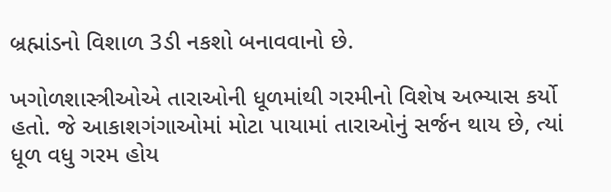બ્રહ્માંડનો વિશાળ 3ડી નકશો બનાવવાનો છે.

ખગોળશાસ્ત્રીઓએ તારાઓની ધૂળમાંથી ગરમીનો વિશેષ અભ્યાસ કર્યો હતો. જે આકાશગંગાઓમાં મોટા પાયામાં તારાઓનું સર્જન થાય છે, ત્યાં ધૂળ વધુ ગરમ હોય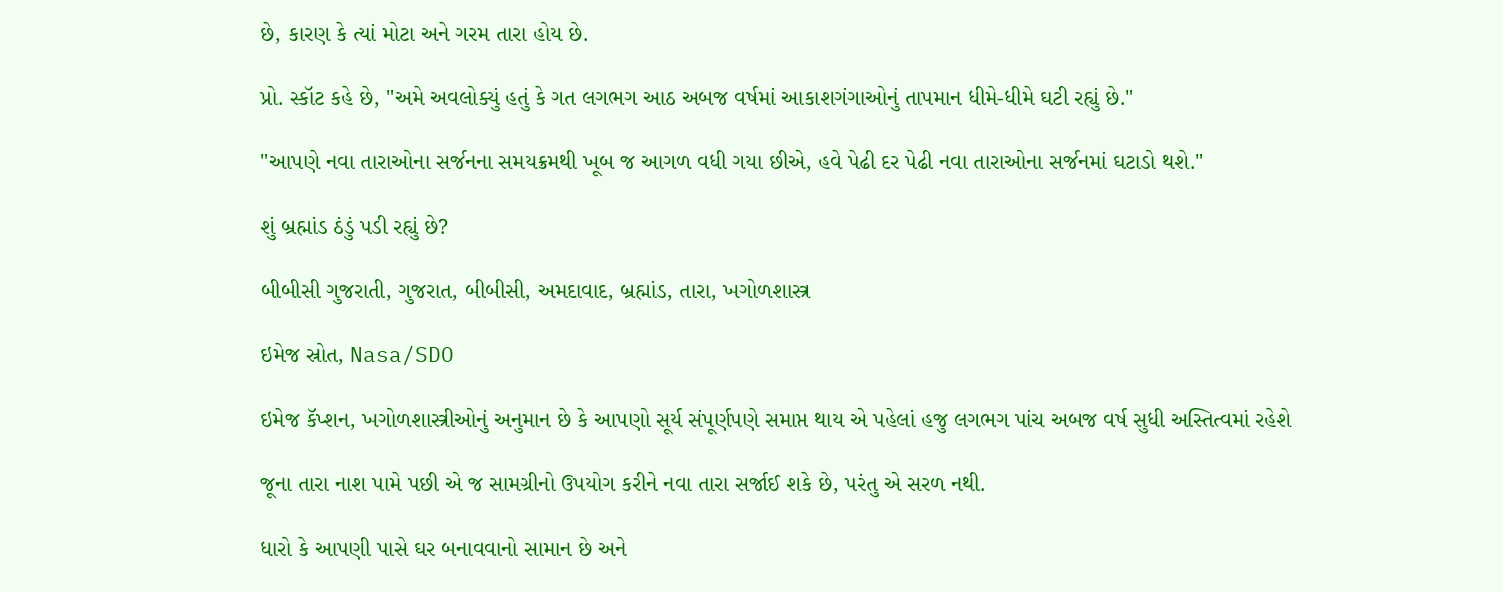છે, કારણ કે ત્યાં મોટા અને ગરમ તારા હોય છે.

પ્રો. સ્કૉટ કહે છે, "અમે અવલોક્યું હતું કે ગત લગભગ આઠ અબજ વર્ષમાં આકાશગંગાઓનું તાપમાન ધીમે-ધીમે ઘટી રહ્યું છે."

"આપણે નવા તારાઓના સર્જનના સમયક્રમથી ખૂબ જ આગળ વધી ગયા છીએ, હવે પેઢી દર પેઢી નવા તારાઓના સર્જનમાં ઘટાડો થશે."

શું બ્રહ્માંડ ઠંડું પડી રહ્યું છે?

બીબીસી ગુજરાતી, ગુજરાત, બીબીસી, અમદાવાદ, બ્રહ્માંડ, તારા, ખગોળશાસ્ત્ર

ઇમેજ સ્રોત, Nasa/SDO

ઇમેજ કૅપ્શન, ખગોળશાસ્ત્રીઓનું અનુમાન છે કે આપણો સૂર્ય સંપૂર્ણપણે સમાપ્ત થાય એ પહેલાં હજુ લગભગ પાંચ અબજ વર્ષ સુધી અસ્તિત્વમાં રહેશે

જૂના તારા નાશ પામે પછી એ જ સામગ્રીનો ઉપયોગ કરીને નવા તારા સર્જાઈ શકે છે, પરંતુ એ સરળ નથી.

ધારો કે આપણી પાસે ઘર બનાવવાનો સામાન છે અને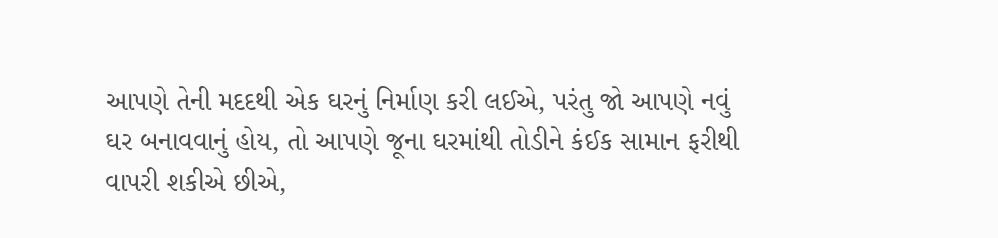આપણે તેની મદદથી એક ઘરનું નિર્માણ કરી લઈએ, પરંતુ જો આપણે નવું ઘર બનાવવાનું હોય, તો આપણે જૂના ઘરમાંથી તોડીને કંઈક સામાન ફરીથી વાપરી શકીએ છીએ,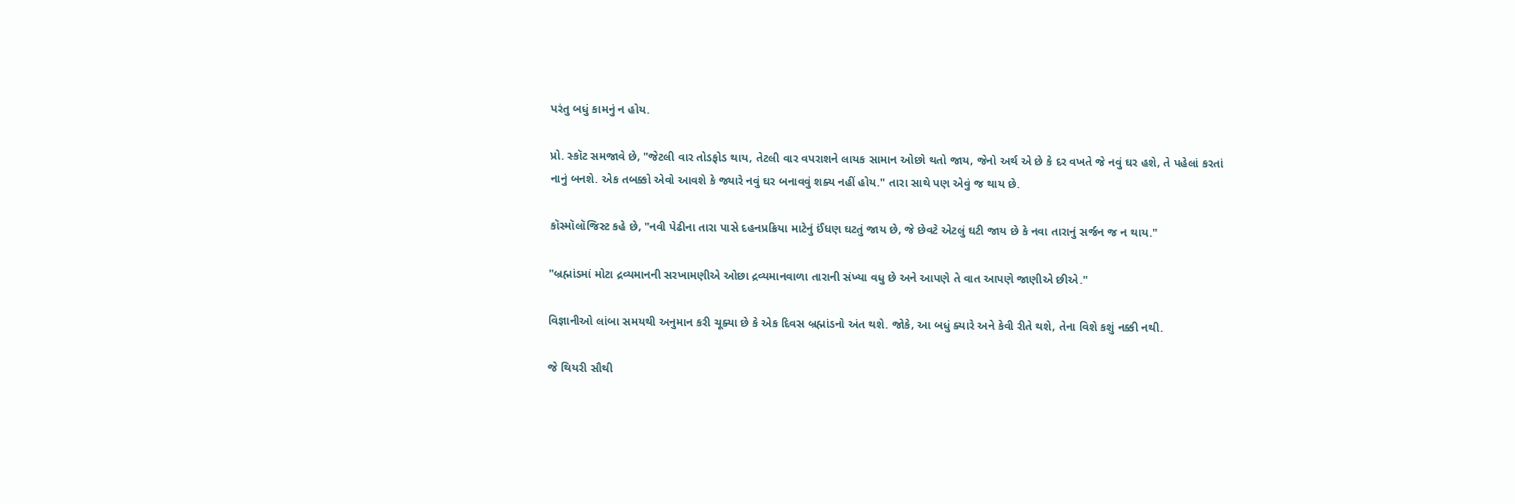પરંતુ બધું કામનું ન હોય.

પ્રો. સ્કૉટ સમજાવે છે, "જેટલી વાર તોડફોડ થાય, તેટલી વાર વપરાશને લાયક સામાન ઓછો થતો જાય, જેનો અર્થ એ છે કે દર વખતે જે નવું ઘર હશે, તે પહેલાં કરતાં નાનું બનશે. એક તબક્કો એવો આવશે કે જ્યારે નવું ઘર બનાવવું શક્ય નહીં હોય." તારા સાથે પણ એવું જ થાય છે.

કૉસ્મૉલૉજિસ્ટ કહે છે, "નવી પેઢીના તારા પાસે દહનપ્રક્રિયા માટેનું ઈંધણ ઘટતું જાય છે, જે છેવટે એટલું ઘટી જાય છે કે નવા તારાનું સર્જન જ ન થાય."

"બ્રહ્માંડમાં મોટા દ્રવ્યમાનની સરખામણીએ ઓછા દ્રવ્યમાનવાળા તારાની સંખ્યા વધુ છે અને આપણે તે વાત આપણે જાણીએ છીએ."

વિજ્ઞાનીઓ લાંબા સમયથી અનુમાન કરી ચૂક્યા છે કે એક દિવસ બ્રહ્માંડનો અંત થશે. જોકે, આ બધું ક્યારે અને કેવી રીતે થશે, તેના વિશે કશું નક્કી નથી.

જે થિયરી સૌથી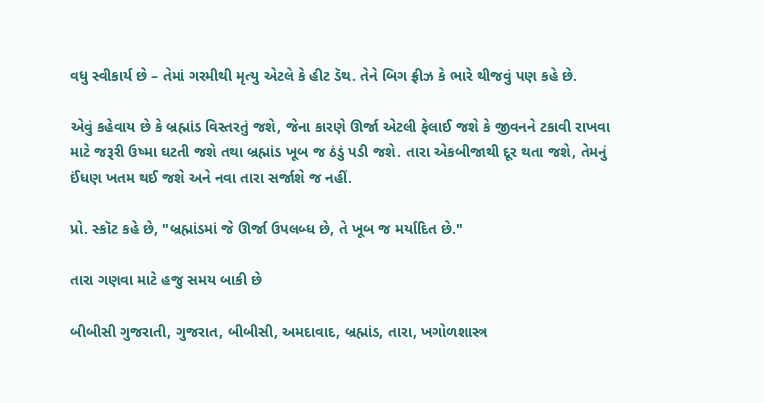વધુ સ્વીકાર્ય છે – તેમાં ગરમીથી મૃત્યુ એટલે કે હીટ ડૅથ. તેને બિગ ફ્રીઝ કે ભારે થીજવું પણ કહે છે.

એવું કહેવાય છે કે બ્રહ્માંડ વિસ્તરતું જશે, જેના કારણે ઊર્જા એટલી ફેલાઈ જશે કે જીવનને ટકાવી રાખવા માટે જરૂરી ઉષ્મા ઘટતી જશે તથા બ્રહ્માંડ ખૂબ જ ઠંડું પડી જશે. તારા એકબીજાથી દૂર થતા જશે, તેમનું ઈંધણ ખતમ થઈ જશે અને નવા તારા સર્જાશે જ નહીં.

પ્રો. સ્કૉટ કહે છે, "બ્રહ્માંડમાં જે ઊર્જા ઉપલબ્ધ છે, તે ખૂબ જ મર્યાદિત છે."

તારા ગણવા માટે હજુ સમય બાકી છે

બીબીસી ગુજરાતી, ગુજરાત, બીબીસી, અમદાવાદ, બ્રહ્માંડ, તારા, ખગોળશાસ્ત્ર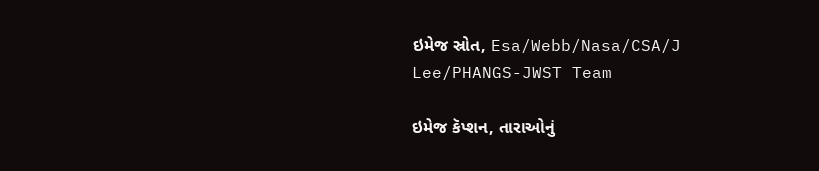ઇમેજ સ્રોત, Esa/Webb/Nasa/CSA/J Lee/PHANGS-JWST Team

ઇમેજ કૅપ્શન, તારાઓનું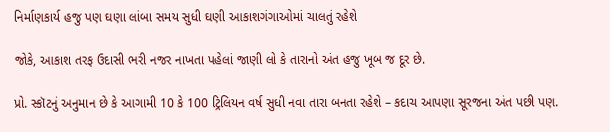નિર્માણકાર્ય હજુ પણ ઘણા લાંબા સમય સુધી ઘણી આકાશગંગાઓમાં ચાલતું રહેશે

જોકે, આકાશ તરફ ઉદાસી ભરી નજર નાખતા પહેલાં જાણી લો કે તારાનો અંત હજુ ખૂબ જ દૂર છે.

પ્રો. સ્કૉટનું અનુમાન છે કે આગામી 10 કે 100 ટ્રિલિયન વર્ષ સુધી નવા તારા બનતા રહેશે – કદાચ આપણા સૂરજના અંત પછી પણ.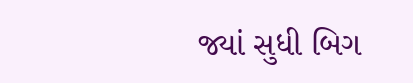જ્યાં સુધી બિગ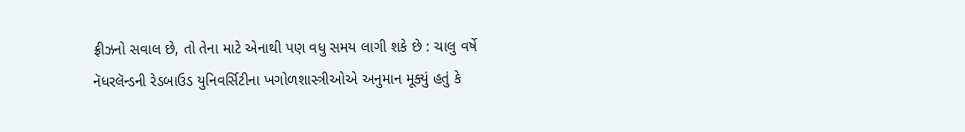ફ્રીઝનો સવાલ છે, તો તેના માટે એનાથી પણ વધુ સમય લાગી શકે છે : ચાલુ વર્ષે નૅધરલૅન્ડની રેડબાઉડ યુનિવર્સિટીના ખગોળશાસ્ત્રીઓએ અનુમાન મૂક્યું હતું કે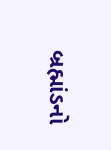બ્રહ્માંડનો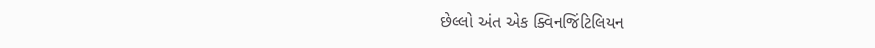છેલ્લો અંત એક ક્વિનજિંટિલિયન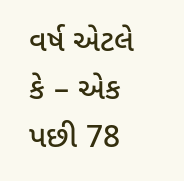વર્ષ એટલે કે – એક પછી 78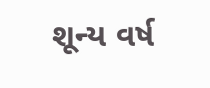શૂન્ય વર્ષ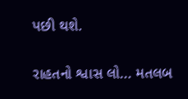પછી થશે.

રાહતનો શ્વાસ લો... મતલબ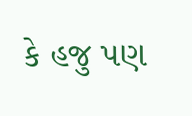કે હજુ પણ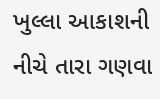ખુલ્લા આકાશની નીચે તારા ગણવા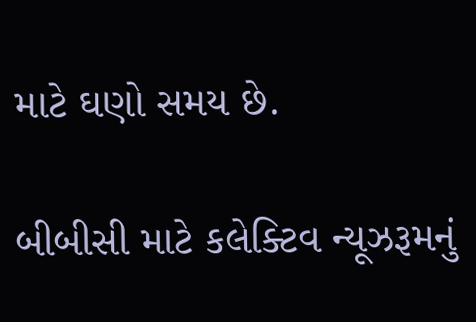માટે ઘણો સમય છે.

બીબીસી માટે કલેક્ટિવ ન્યૂઝરૂમનું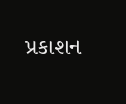પ્રકાશન